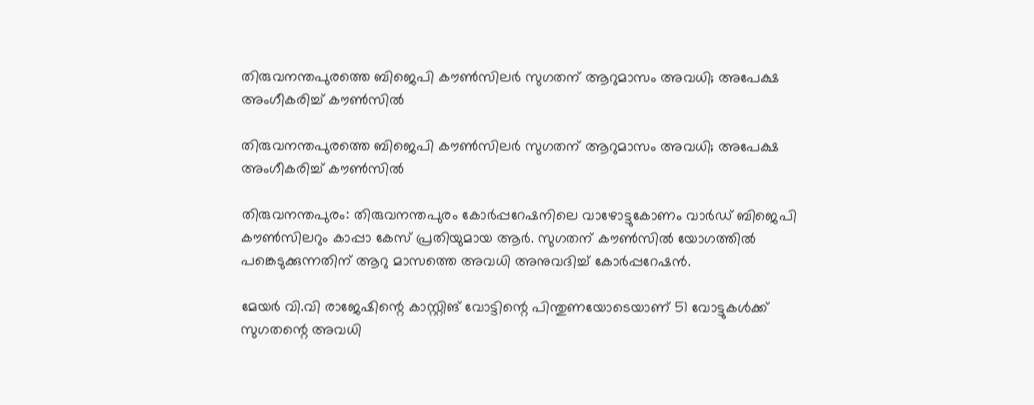തിരുവനന്തപുരത്തെ ബിജെപി കൗൺസിലർ സുഗതന് ആറുമാസം അവധി; അപേക്ഷ അംഗീകരിച്ച് കൗൺസിൽ

തിരുവനന്തപുരത്തെ ബിജെപി കൗൺസിലർ സുഗതന് ആറുമാസം അവധി; അപേക്ഷ അംഗീകരിച്ച് കൗൺസിൽ

തിരുവനന്തപുരം: തിരുവനന്തപുരം കോർപ്പറേഷനിലെ വാഴോട്ടുകോണം വാർഡ് ബിജെപി കൗൺസിലറും കാപ്പാ കേസ് പ്രതിയുമായ ആർ. സുഗതന് കൗൺസിൽ യോഗത്തിൽ പങ്കെടുക്കുന്നതിന് ആറു മാസത്തെ അവധി അനുവദിച്ച് കോർപ്പറേഷൻ.

മേയർ വി.വി രാജേഷിന്റെ കാസ്റ്റിങ് വോട്ടിന്റെ പിന്തുണയോടെയാണ് 51 വോട്ടുകൾക്ക് സുഗതന്റെ അവധി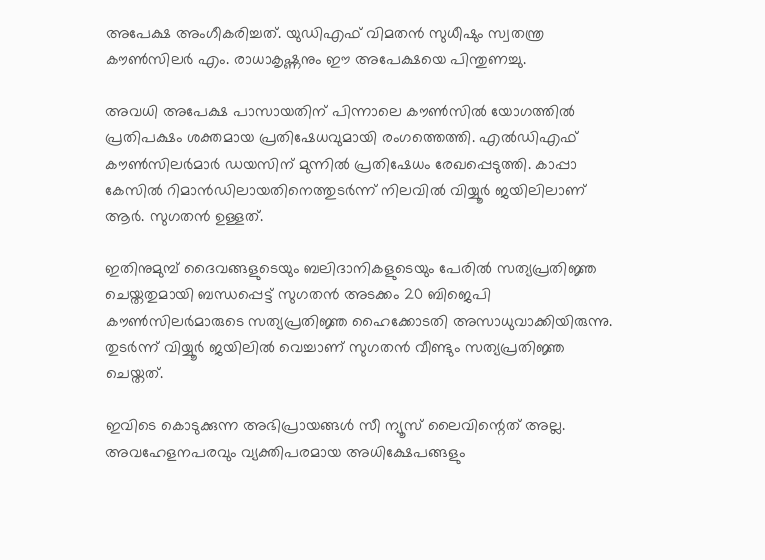അപേക്ഷ അംഗീകരിച്ചത്. യുഡിഎഫ് വിമതൻ സുധീഷും സ്വതന്ത്ര കൗൺസിലർ എം. രാധാകൃഷ്ണനും ഈ അപേക്ഷയെ പിന്തുണച്ചു.

അവധി അപേക്ഷ പാസായതിന് പിന്നാലെ കൗൺസിൽ യോഗത്തിൽ പ്രതിപക്ഷം ശക്തമായ പ്രതിഷേധവുമായി രംഗത്തെത്തി. എൽഡിഎഫ് കൗൺസിലർമാർ ഡയസിന് മുന്നിൽ പ്രതിഷേധം രേഖപ്പെടുത്തി. കാപ്പാ കേസിൽ റിമാൻഡിലായതിനെത്തുടർന്ന് നിലവിൽ വിയ്യൂർ ജയിലിലാണ് ആർ. സുഗതൻ ഉള്ളത്.

ഇതിനുമുമ്പ് ദൈവങ്ങളുടെയും ബലിദാനികളുടെയും പേരിൽ സത്യപ്രതിജ്ഞ ചെയ്തതുമായി ബന്ധപ്പെട്ട് സുഗതൻ അടക്കം 20 ബിജെപി കൗൺസിലർമാരുടെ സത്യപ്രതിജ്ഞ ഹൈക്കോടതി അസാധുവാക്കിയിരുന്നു. തുടർന്ന് വിയ്യൂർ ജയിലിൽ വെച്ചാണ് സുഗതൻ വീണ്ടും സത്യപ്രതിജ്ഞ ചെയ്തത്.

ഇവിടെ കൊടുക്കുന്ന അഭിപ്രായങ്ങള്‍ സീ ന്യൂസ് ലൈവിന്റെത് അല്ല. അവഹേളനപരവും വ്യക്തിപരമായ അധിക്ഷേപങ്ങളും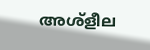അശ്‌ളീല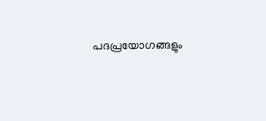പദപ്രയോഗങ്ങളും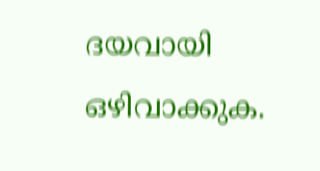ദയവായി ഒഴിവാക്കുക.